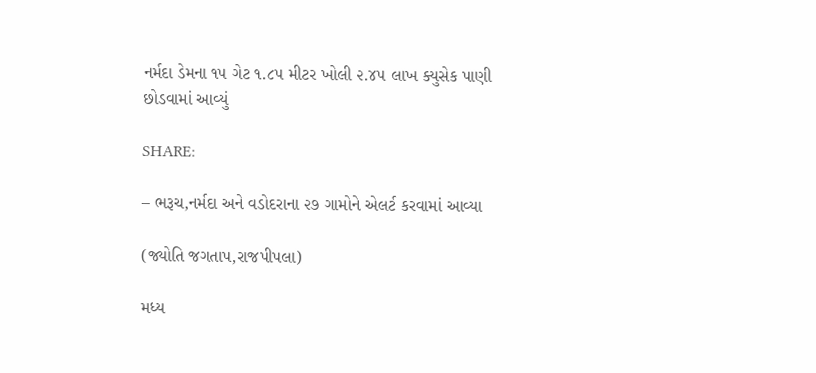નર્મદા ડેમના ૧૫ ગેટ ૧.૮૫ મીટર ખોલી ૨.૪૫ લાખ ક્યુસેક પાણી છોડવામાં આવ્યું

SHARE:

– ભરૂચ,નર્મદા અને વડોદરાના ૨૭ ગામોને એલર્ટ કરવામાં આવ્યા

(જ્યોતિ જગતાપ,રાજપીપલા)

મધ્ય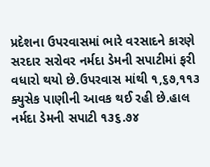પ્રદેશના ઉપરવાસમાં ભારે વરસાદને કારણે સરદાર સરોવર નર્મદા ડેમની સપાટીમાં ફરી વધારો થયો છે.ઉપરવાસ માંથી ૧,૬૭,૧૧૩ ક્યુસેક પાણીની આવક થઈ રહી છે.હાલ નર્મદા ડેમની સપાટી ૧૩૬.૭૪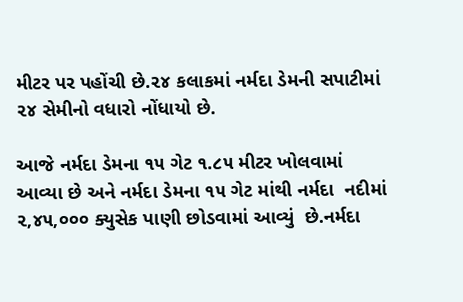મીટર પર પહોંચી છે.૨૪ કલાકમાં નર્મદા ડેમની સપાટીમાં ૨૪ સેમીનો વધારો નોંધાયો છે.

આજે નર્મદા ડેમના ૧૫ ગેટ ૧.૮૫ મીટર ખોલવામાં આવ્યા છે અને નર્મદા ડેમના ૧૫ ગેટ માંથી નર્મદા  નદીમાં ૨,૪૫,૦૦૦ ક્યુસેક પાણી છોડવામાં આવ્યું  છે.નર્મદા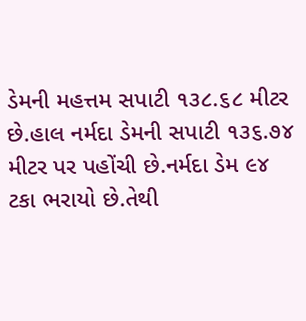ડેમની મહત્તમ સપાટી ૧૩૮.૬૮ મીટર છે.હાલ નર્મદા ડેમની સપાટી ૧૩૬.૭૪ મીટર પર પહોંચી છે.નર્મદા ડેમ ૯૪ ટકા ભરાયો છે.તેથી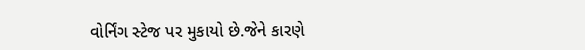વોર્નિંગ સ્ટેજ પર મુકાયો છે.જેને કારણે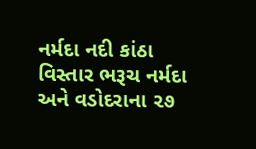નર્મદા નદી કાંઠા વિસ્તાર ભરૂચ નર્મદા અને વડોદરાના ૨૭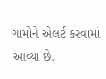ગામોને એલર્ટ કરવામાં આવ્યા છે.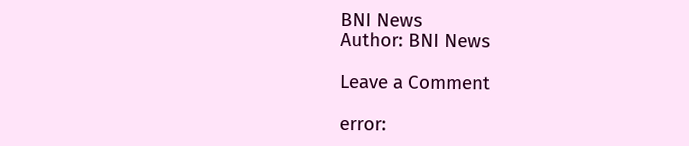BNI News
Author: BNI News

Leave a Comment

error: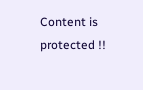Content is protected !!